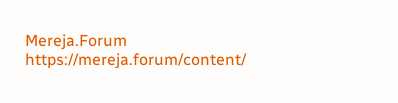Mereja.Forum
https://mereja.forum/content/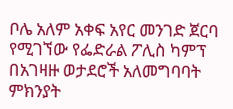ቦሌ አለም አቀፍ አየር መንገድ ጀርባ የሚገኘው የፌድራል ፖሊስ ካምፕ በአገዛዙ ወታደሮች አለመግባባት ምክንያት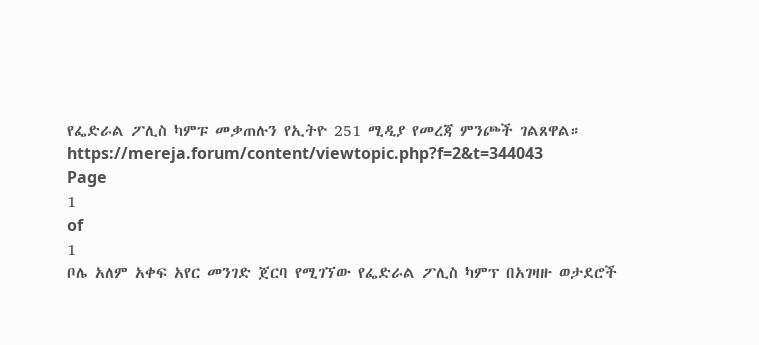የፌድራል ፖሊስ ካምፑ መቃጠሉን የኢትዮ 251 ሚዲያ የመረጃ ምንጮች ገልጸዋል።
https://mereja.forum/content/viewtopic.php?f=2&t=344043
Page
1
of
1
ቦሌ አለም አቀፍ አየር መንገድ ጀርባ የሚገኘው የፌድራል ፖሊስ ካምፕ በአገዛዙ ወታደሮች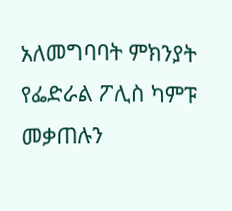አለመግባባት ምክንያት የፌድራል ፖሊስ ካምፑ መቃጠሉን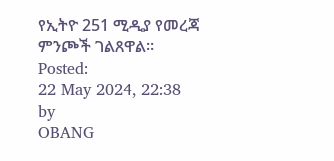የኢትዮ 251 ሚዲያ የመረጃ ምንጮች ገልጸዋል።
Posted:
22 May 2024, 22:38
by
OBANG